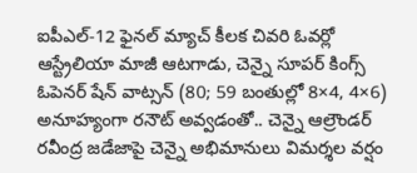ఐపీఎల్-12 ఫైనల్ మ్యాచ్ కీలక చివరి ఓవర్లో ఆస్ట్రేలియా మాజీ ఆటగాడు, చెన్నై సూపర్ కింగ్స్ ఓపెనర్ షేన్ వాట్సన్ (80; 59 బంతుల్లో 8×4, 4×6) అనూహ్యంగా రనౌట్ అవ్వడంతో.. చెన్నై ఆల్రౌండర్ రవీంద్ర జడేజాపై చెన్నై అభిమానులు విమర్శల వర్షం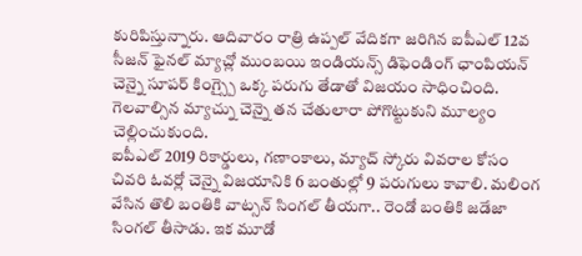కురిపిస్తున్నారు. ఆదివారం రాత్రి ఉప్పల్ వేదికగా జరిగిన ఐపీఎల్ 12వ సీజన్ ఫైనల్ మ్యాచ్లో ముంబయి ఇండియన్స్ డిఫెండింగ్ ఛాంపియన్ చెన్నై సూపర్ కింగ్స్పై ఒక్క పరుగు తేడాతో విజయం సాధించింది. గెలవాల్సిన మ్యాచ్ను చెన్నై తన చేతులారా పోగొట్టుకుని మూల్యం చెల్లించుకుంది.
ఐపీఎల్ 2019 రికార్డులు, గణాంకాలు, మ్యాచ్ స్కోరు వివరాల కోసం
చివరి ఓవర్లో చెన్నై విజయానికి 6 బంతుల్లో 9 పరుగులు కావాలి. మలింగ వేసిన తొలి బంతికి వాట్సన్ సింగల్ తీయగా.. రెండో బంతికి జడేజా సింగల్ తీసాడు. ఇక మూడో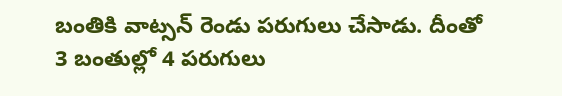బంతికి వాట్సన్ రెండు పరుగులు చేసాడు. దీంతో 3 బంతుల్లో 4 పరుగులు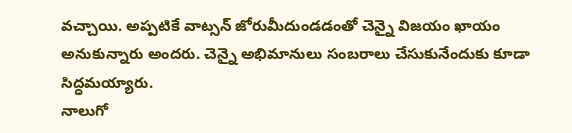వచ్చాయి. అప్పటికే వాట్సన్ జోరుమీదుండడంతో చెన్నై విజయం ఖాయం అనుకున్నారు అందరు. చెన్నై అభిమానులు సంబరాలు చేసుకునేందుకు కూడా సిద్ధమయ్యారు.
నాలుగో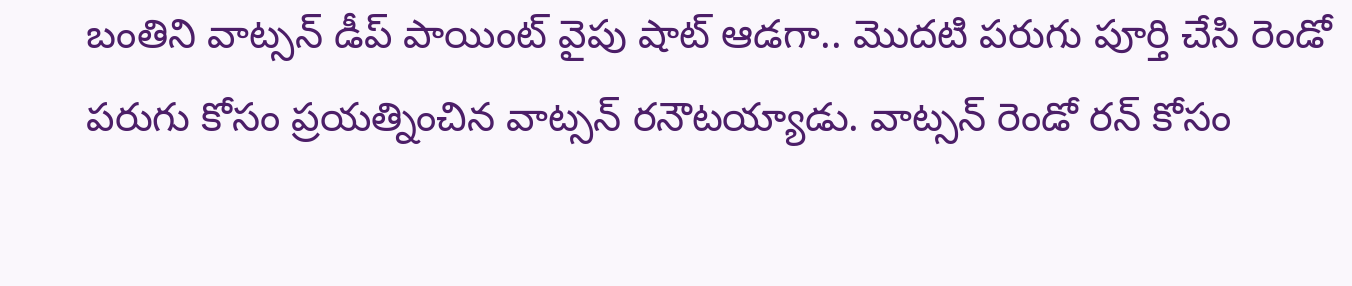బంతిని వాట్సన్ డీప్ పాయింట్ వైపు షాట్ ఆడగా.. మొదటి పరుగు పూర్తి చేసి రెండో పరుగు కోసం ప్రయత్నించిన వాట్సన్ రనౌటయ్యాడు. వాట్సన్ రెండో రన్ కోసం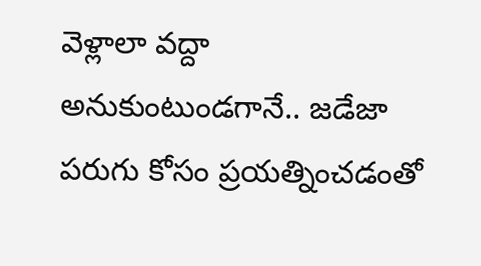వెళ్లాలా వద్దా అనుకుంటుండగానే.. జడేజా పరుగు కోసం ప్రయత్నించడంతో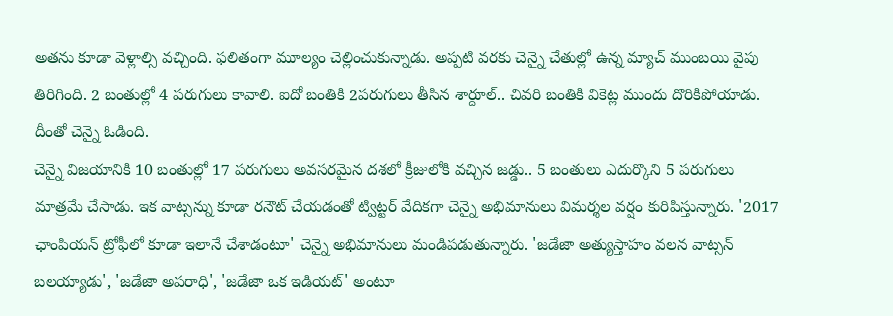అతను కూడా వెళ్లాల్సి వచ్చింది. ఫలితంగా మూల్యం చెల్లించుకున్నాడు. అప్పటి వరకు చెన్నై చేతుల్లో ఉన్న మ్యాచ్ ముంబయి వైపు తిరిగింది. 2 బంతుల్లో 4 పరుగులు కావాలి. ఐదో బంతికి 2పరుగులు తీసిన శార్దూల్.. చివరి బంతికి వికెట్ల ముందు దొరికిపోయాడు. దీంతో చెన్నై ఓడింది.
చెన్నై విజయానికి 10 బంతుల్లో 17 పరుగులు అవసరమైన దశలో క్రీజులోకి వచ్చిన జడ్డు.. 5 బంతులు ఎదుర్కొని 5 పరుగులు మాత్రమే చేసాడు. ఇక వాట్సన్ను కూడా రనౌట్ చేయడంతో ట్విట్టర్ వేదికగా చెన్నై అభిమానులు విమర్శల వర్షం కురిపిస్తున్నారు. '2017 ఛాంపియన్ ట్రోఫీలో కూడా ఇలానే చేశాడంటూ' చెన్నై అభిమానులు మండిపడుతున్నారు. 'జడేజా అత్యుస్తాహం వలన వాట్సన్ బలయ్యాడు', 'జడేజా అపరాధి', 'జడేజా ఒక ఇడియట్' అంటూ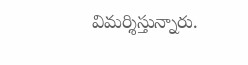విమర్శిస్తున్నారు.